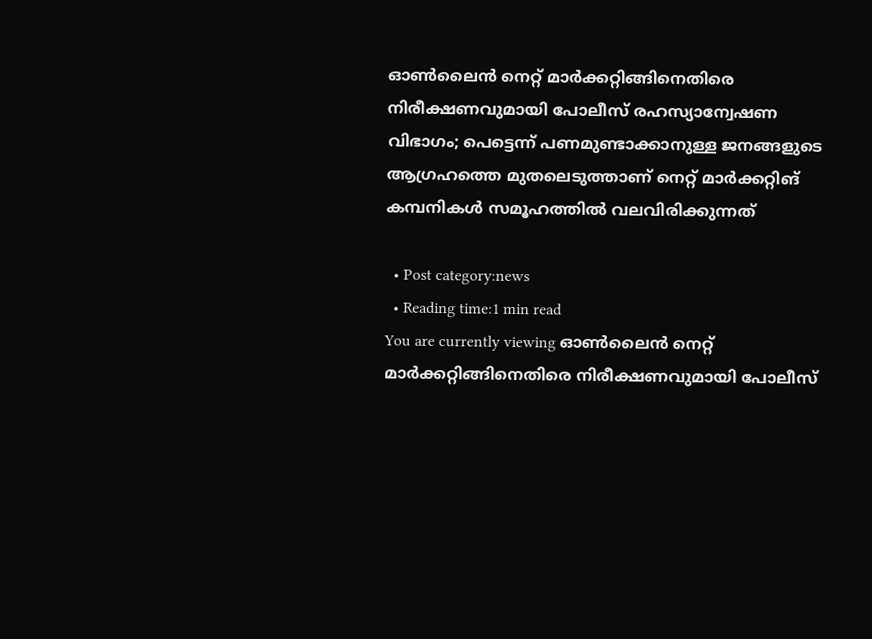ഓൺലൈൻ നെറ്റ് മാർക്കറ്റിങ്ങിനെതിരെ നിരീക്ഷണവുമായി പോലീസ് രഹസ്യാന്വേഷണ വിഭാഗം; പെട്ടെന്ന് പണമുണ്ടാക്കാനുള്ള ജനങ്ങളുടെ ആഗ്രഹത്തെ മുതലെടുത്താണ് നെറ്റ് മാർക്കറ്റിങ് കമ്പനികൾ സമൂഹത്തിൽ വലവിരിക്കുന്നത്

  • Post category:news
  • Reading time:1 min read
You are currently viewing ഓൺലൈൻ നെറ്റ് മാർക്കറ്റിങ്ങിനെതിരെ നിരീക്ഷണവുമായി പോലീസ്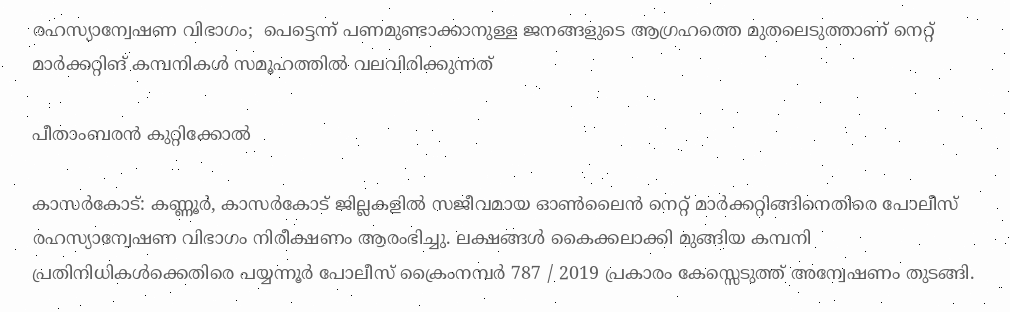രഹസ്യാന്വേഷണ വിഭാഗം;  പെട്ടെന്ന് പണമുണ്ടാക്കാനുള്ള ജനങ്ങളുടെ ആഗ്രഹത്തെ മുതലെടുത്താണ് നെറ്റ് മാർക്കറ്റിങ് കമ്പനികൾ സമൂഹത്തിൽ വലവിരിക്കുന്നത്

പീതാംബരൻ കുറ്റിക്കോൽ

കാസർകോട്: കണ്ണൂർ, കാസർകോട് ജില്ലകളിൽ സജീവമായ ഓൺലൈൻ നെറ്റ് മാർക്കറ്റിങ്ങിനെതിരെ പോലീസ് രഹസ്യാന്വേഷണ വിഭാഗം നിരീക്ഷണം ആരംഭിച്ചു. ലക്ഷങ്ങൾ കൈക്കലാക്കി മുങ്ങിയ കമ്പനി പ്രതിനിധികൾക്കെതിരെ പയ്യന്നൂർ പോലീസ് ക്രൈംനമ്പർ 787 / 2019 പ്രകാരം കേസ്സെടുത്ത് അന്വേഷണം തുടങ്ങി.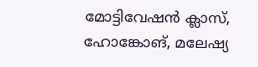മോട്ടിവേഷൻ ക്ലാസ്, ഹോങ്കോങ്, മലേഷ്യ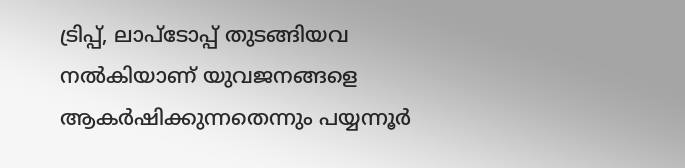ട്രിപ്പ്, ലാപ്ടോപ്പ് തുടങ്ങിയവ നൽകിയാണ് യുവജനങ്ങളെ ആകർഷിക്കുന്നതെന്നും പയ്യന്നൂർ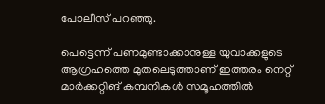പോലീസ് പറഞ്ഞു.

പെട്ടെന്ന് പണമുണ്ടാക്കാനുള്ള യുവാക്കളുടെ ആഗ്രഹത്തെ മുതലെടുത്താണ് ഇത്തരം നെറ്റ് മാർക്കറ്റിങ് കമ്പനികൾ സമൂഹത്തിൽ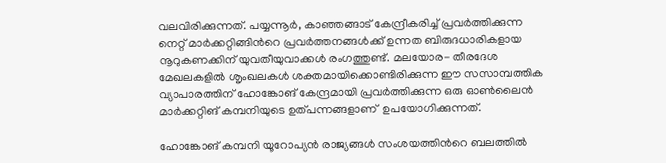വലവിരിക്കുന്നത്. പയ്യന്നൂർ, കാഞ്ഞങ്ങാട് കേന്ദ്രീകരിച്ച് പ്രവർത്തിക്കുന്ന നെറ്റ് മാർക്കറ്റിങ്ങിന്‍റെ പ്രവർത്തനങ്ങൾക്ക് ഉന്നത ബിരുദധാരികളായ നൂറുകണക്കിന് യുവതീയുവാക്കൾ രംഗത്തുണ്ട്. മലയോര- തീരദേശ മേഖലകളിൽ ശൃംഖലകൾ ശക്തമായിക്കൊണ്ടിരിക്കുന്ന ഈ സസാമ്പത്തിക വ്യാപാരത്തിന് ഹോങ്കോങ് കേന്ദ്രമായി പ്രവർത്തിക്കുന്ന ഒരു ഓൺലൈൻ മാർക്കറ്റിങ് കമ്പനിയുടെ ഉത്പന്നങ്ങളാണ്  ഉപയോഗിക്കുന്നത്.

ഹോങ്കോങ് കമ്പനി യൂറോപ്യൻ രാജ്യങ്ങൾ സംശയത്തിന്‍റെ ബലത്തിൽ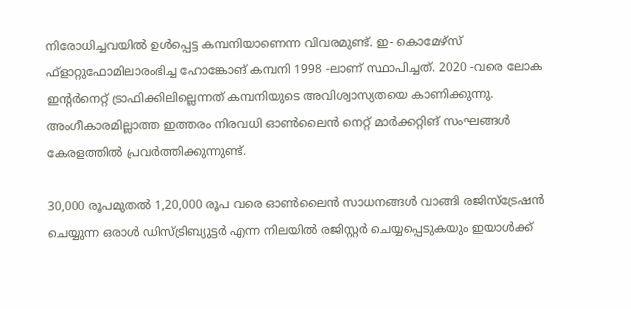നിരോധിച്ചവയിൽ ഉൾപ്പെട്ട കമ്പനിയാണെന്ന വിവരമുണ്ട്. ഇ- കൊമേഴ്‌സ് ഫ്‌ളാറ്റുഫോമിലാരംഭിച്ച ഹോങ്കോങ് കമ്പനി 1998 -ലാണ് സ്ഥാപിച്ചത്. 2020 -വരെ ലോക ഇന്റർനെറ്റ് ട്രാഫിക്കിലില്ലെന്നത് കമ്പനിയുടെ അവിശ്വാസ്യതയെ കാണിക്കുന്നു. അംഗീകാരമില്ലാത്ത ഇത്തരം നിരവധി ഓൺലൈൻ നെറ്റ് മാർക്കറ്റിങ് സംഘങ്ങൾ കേരളത്തിൽ പ്രവർത്തിക്കുന്നുണ്ട്.

30,000 രൂപമുതൽ 1,20,000 രൂപ വരെ ഓൺലൈൻ സാധനങ്ങൾ വാങ്ങി രജിസ്‌ട്രേഷൻ ചെയ്യുന്ന ഒരാൾ ഡിസ്ട്രിബ്യുട്ടർ എന്ന നിലയിൽ രജിസ്റ്റർ ചെയ്യപ്പെടുകയും ഇയാൾക്ക്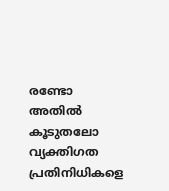രണ്ടോ അതിൽ കൂടുതലോ വ്യക്തിഗത പ്രതിനിധികളെ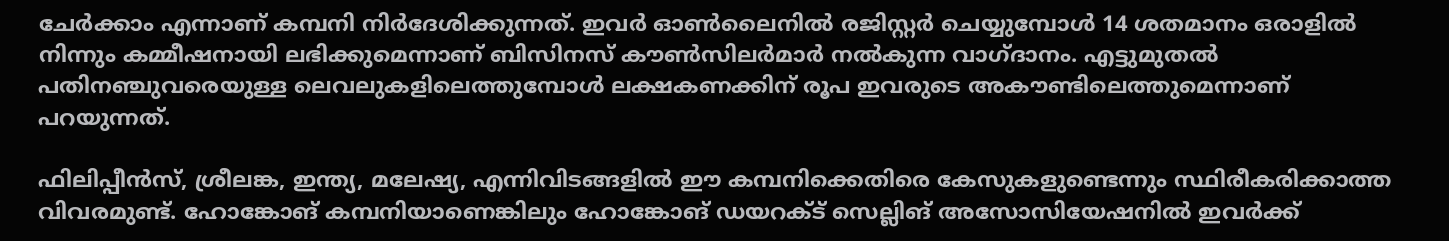ചേർക്കാം എന്നാണ് കമ്പനി നിർദേശിക്കുന്നത്. ഇവർ ഓൺലൈനിൽ രജിസ്റ്റർ ചെയ്യുമ്പോൾ 14 ശതമാനം ഒരാളിൽ നിന്നും കമ്മീഷനായി ലഭിക്കുമെന്നാണ് ബിസിനസ് കൗൺസിലർമാർ നൽകുന്ന വാഗ്‌ദാനം. എട്ടുമുതൽ പതിനഞ്ചുവരെയുള്ള ലെവലുകളിലെത്തുമ്പോൾ ലക്ഷകണക്കിന് രൂപ ഇവരുടെ അകൗണ്ടിലെത്തുമെന്നാണ് പറയുന്നത്.

ഫിലിപ്പീൻസ്, ശ്രീലങ്ക, ഇന്ത്യ, മലേഷ്യ, എന്നിവിടങ്ങളിൽ ഈ കമ്പനിക്കെതിരെ കേസുകളുണ്ടെന്നും സ്ഥിരീകരിക്കാത്ത വിവരമുണ്ട്. ഹോങ്കോങ് കമ്പനിയാണെങ്കിലും ഹോങ്കോങ് ഡയറക്‌ട്‌ സെല്ലിങ് അസോസിയേഷനിൽ ഇവർക്ക്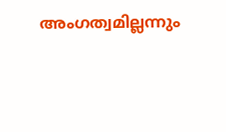അംഗത്വമില്ലന്നും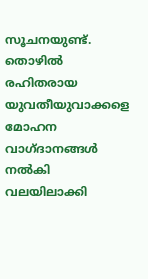സൂചനയുണ്ട്. തൊഴിൽ രഹിതരായ യുവതീയുവാക്കളെ മോഹന വാഗ്‌ദാനങ്ങൾ നൽകി വലയിലാക്കി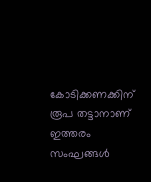കോടിക്കണക്കിന് രൂപ തട്ടാനാണ് ഇത്തരം സംഘങ്ങൾ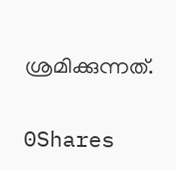ശ്രമിക്കുന്നത്.

0Shares